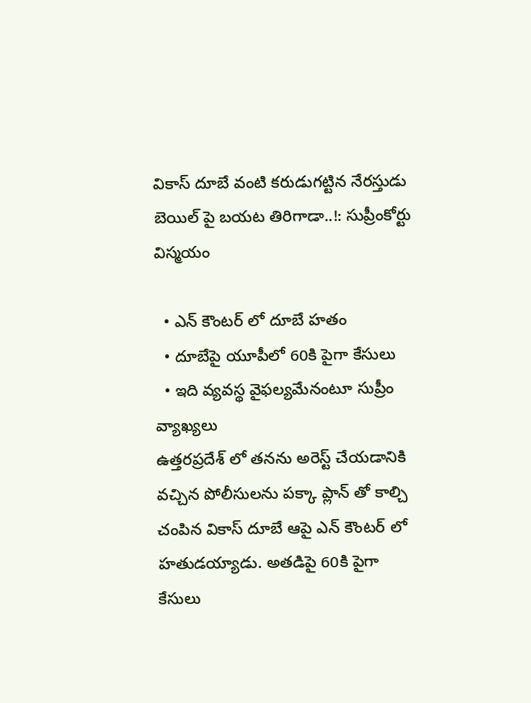వికాస్ దూబే వంటి కరుడుగట్టిన నేరస్తుడు బెయిల్ పై బయట తిరిగాడా..!: సుప్రీంకోర్టు విస్మయం

  • ఎన్ కౌంటర్ లో దూబే హతం
  • దూబేపై యూపీలో 60కి పైగా కేసులు
  • ఇది వ్యవస్థ వైఫల్యమేనంటూ సుప్రీం వ్యాఖ్యలు
ఉత్తరప్రదేశ్ లో తనను అరెస్ట్ చేయడానికి వచ్చిన పోలీసులను పక్కా ప్లాన్ తో కాల్చి చంపిన వికాస్ దూబే ఆపై ఎన్ కౌంటర్ లో హతుడయ్యాడు. అతడిపై 60కి పైగా కేసులు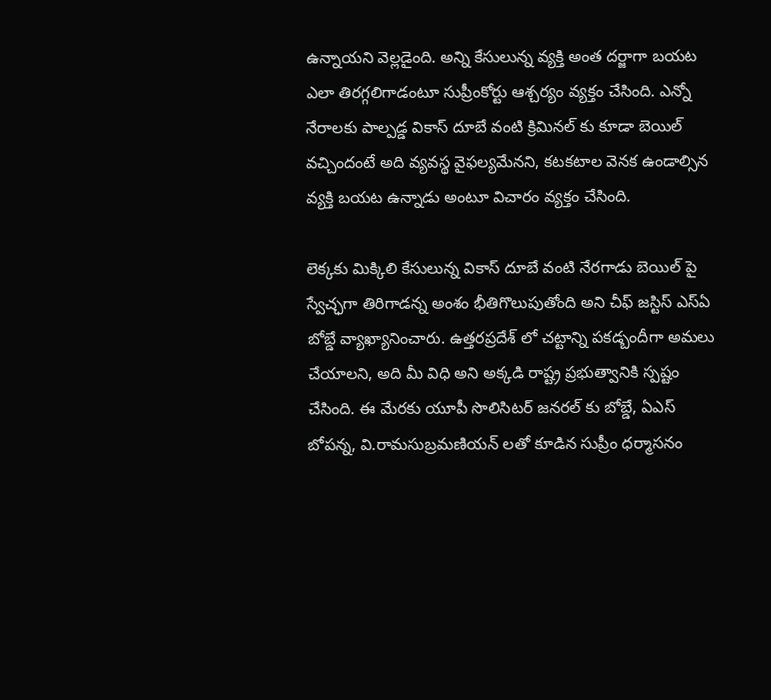ఉన్నాయని వెల్లడైంది. అన్ని కేసులున్న వ్యక్తి అంత దర్జాగా బయట ఎలా తిరగ్గలిగాడంటూ సుప్రీంకోర్టు ఆశ్చర్యం వ్యక్తం చేసింది. ఎన్నో నేరాలకు పాల్పడ్డ వికాస్ దూబే వంటి క్రిమినల్ కు కూడా బెయిల్ వచ్చిందంటే అది వ్యవస్థ వైఫల్యమేనని, కటకటాల వెనక ఉండాల్సిన వ్యక్తి బయట ఉన్నాడు అంటూ విచారం వ్యక్తం చేసింది.

లెక్కకు మిక్కిలి కేసులున్న వికాస్ దూబే వంటి నేరగాడు బెయిల్ పై స్వేచ్ఛగా తిరిగాడన్న అంశం భీతిగొలుపుతోంది అని చీఫ్ జస్టిస్ ఎస్ఏ బోబ్డే వ్యాఖ్యానించారు. ఉత్తరప్రదేశ్ లో చట్టాన్ని పకడ్బందీగా అమలు చేయాలని, అది మీ విధి అని అక్కడి రాష్ట్ర ప్రభుత్వానికి స్పష్టం చేసింది. ఈ మేరకు యూపీ సొలిసిటర్ జనరల్ కు బోబ్డే, ఏఎస్ బోపన్న, వి.రామసుబ్రమణియన్ లతో కూడిన సుప్రీం ధర్మాసనం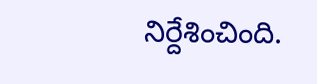నిర్దేశించింది.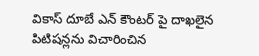వికాస్ దూబే ఎన్ కౌంటర్ పై దాఖలైన పిటిషన్లను విచారించిన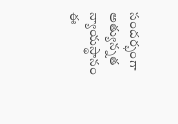సందర్భంగా అత్యున్నత న్యాయస్థానం ఈ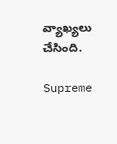వ్యాఖ్యలు చేసింది.

Supreme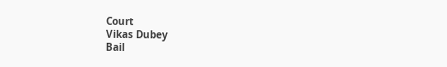Court
Vikas Dubey
Bail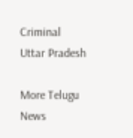Criminal
Uttar Pradesh

More Telugu News